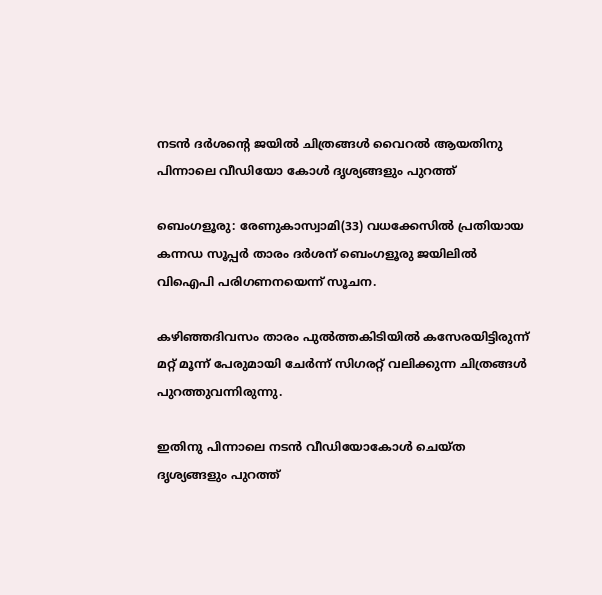നടൻ ദർശന്റെ ജയിൽ ചിത്രങ്ങൾ വൈറൽ ആയതിനു പിന്നാലെ വീഡിയോ കോൾ ദൃശ്യങ്ങളും പുറത്ത്

ബെംഗളൂരു: രേണുകാസ്വാമി(33) വധക്കേസില്‍ പ്രതിയായ കന്നഡ സൂപ്പര്‍ താരം ദര്‍ശന് ബെംഗളൂരു ജയിലില്‍ വിഐപി പരിഗണനയെന്ന് സൂചന.

കഴിഞ്ഞദിവസം താരം പുല്‍ത്തകിടിയില്‍ കസേരയിട്ടിരുന്ന് മറ്റ് മൂന്ന് പേരുമായി ചേര്‍ന്ന് സിഗരറ്റ് വലിക്കുന്ന ചിത്രങ്ങള്‍ പുറത്തുവന്നിരുന്നു.

ഇതിനു പിന്നാലെ നടന്‍ വീഡിയോകോള്‍ ചെയ്ത ദൃശ്യങ്ങളും പുറത്ത്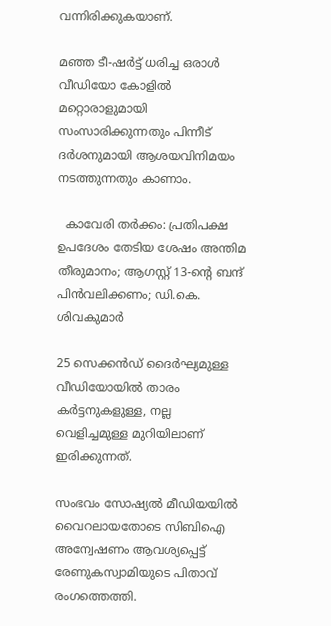വന്നിരിക്കുകയാണ്.

മഞ്ഞ ടീ-ഷര്‍ട്ട് ധരിച്ച ഒരാള്‍ വീഡിയോ കോളില്‍ മറ്റൊരാളുമായി സംസാരിക്കുന്നതും പിന്നീട് ദര്‍ശനുമായി ആശയവിനിമയം നടത്തുന്നതും കാണാം.

  കാവേരി തർക്കം: പ്രതിപക്ഷ ഉപദേശം തേടിയ ശേഷം അന്തിമ തീരുമാനം; ആഗസ്റ്റ് 13-ന്റെ ബന്ദ് പിൻവലിക്കണം; ഡി.കെ. ശിവകുമാർ

25 സെക്കന്‍ഡ് ദൈര്‍ഘ്യമുള്ള വീഡിയോയില്‍ താരം കര്‍ട്ടനുകളുള്ള, നല്ല വെളിച്ചമുള്ള മുറിയിലാണ് ഇരിക്കുന്നത്.

സംഭവം സോഷ്യല്‍ മീഡിയയില്‍ വൈറലായതോടെ സിബിഐ അന്വേഷണം ആവശ്യപ്പെട്ട് രേണുകസ്വാമിയുടെ പിതാവ് രംഗത്തെത്തി.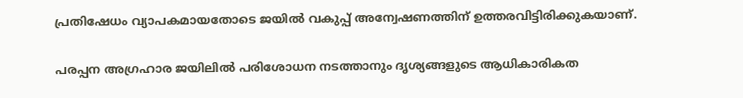പ്രതിഷേധം വ്യാപകമായതോടെ ജയില്‍ വകുപ്പ് അന്വേഷണത്തിന് ഉത്തരവിട്ടിരിക്കുകയാണ്.

പരപ്പന അഗ്രഹാര ജയിലില്‍ പരിശോധന നടത്താനും ദൃശ്യങ്ങളുടെ ആധികാരികത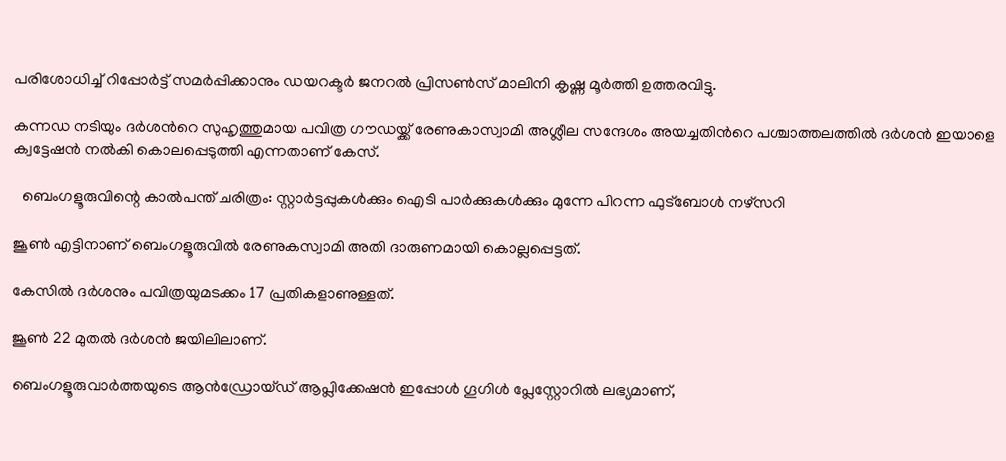പരിശോധിച്ച്‌ റിപ്പോര്‍ട്ട് സമര്‍പ്പിക്കാനും ഡയറക്ടര്‍ ജനറല്‍ പ്രിസണ്‍സ് മാലിനി കൃഷ്ണ മൂര്‍ത്തി ഉത്തരവിട്ടു.

കന്നഡ നടിയും ദര്‍ശന്‍റെ സുഹൃത്തുമായ പവിത്ര ഗൗഡയ്ക്ക് രേണുകാസ്വാമി അശ്ലീല സന്ദേശം അയച്ചതിന്‍റെ പശ്ചാത്തലത്തില്‍ ദര്‍ശന്‍ ഇയാളെ ക്വട്ടേഷന്‍ നല്‍കി കൊലപ്പെടുത്തി എന്നതാണ് കേസ്.

  ബെംഗളൂരുവിന്റെ കാൽപന്ത് ചരിത്രം: സ്റ്റാർട്ടപ്പുകൾക്കും ഐടി പാർക്കുകൾക്കും മുന്നേ പിറന്ന ഫുട്ബോൾ നഴ്സറി

ജൂണ്‍ എട്ടിനാണ് ബെംഗളൂരുവിൽ രേണുകസ്വാമി അതി ദാരുണമായി കൊല്ലപ്പെട്ടത്.

കേസില്‍ ദര്‍ശനും പവിത്രയുമടക്കം 17 പ്രതികളാണുള്ളത്.

ജൂണ്‍ 22 മുതല്‍ ദര്‍ശന്‍ ജയിലിലാണ്.

ബെംഗളൂരുവാർത്തയുടെ ആൻഡ്രോയ്ഡ് ആപ്ലിക്കേഷൻ ഇപ്പോൾ ഗൂഗിൾ പ്ലേസ്റ്റോറിൽ ലഭ്യമാണ്,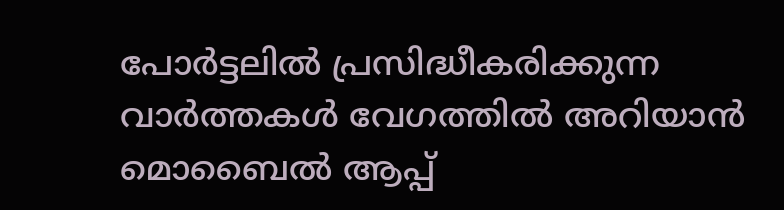പോർട്ടലിൽ പ്രസിദ്ധീകരിക്കുന്ന വാർത്തകൾ വേഗത്തിൽ അറിയാൻ മൊബൈൽ ആപ്പ്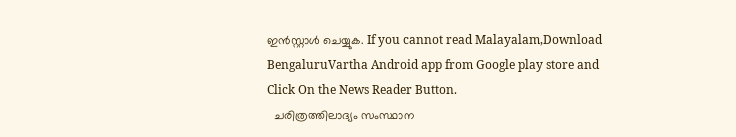ഇൻസ്റ്റാൾ ചെയ്യുക. If you cannot read Malayalam,Download BengaluruVartha Android app from Google play store and Click On the News Reader Button.
  ചരിത്രത്തിലാദ്യം സംസ്ഥാന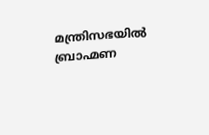മന്ത്രിസഭയിൽ ബ്രാഹ്മണ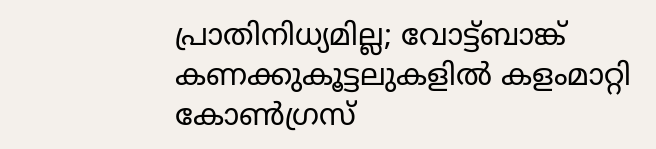പ്രാതിനിധ്യമില്ല; വോട്ട്ബാങ്ക് കണക്കുകൂട്ടലുകളിൽ കളംമാറ്റി കോൺഗ്രസ്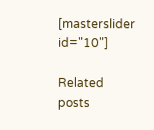[masterslider id="10"]

Related posts